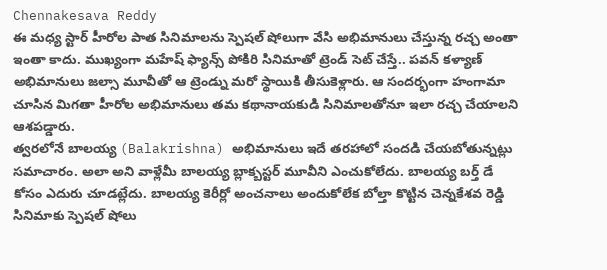Chennakesava Reddy
ఈ మధ్య స్టార్ హీరోల పాత సినిమాలను స్పెషల్ షోలుగా వేసి అభిమానులు చేస్తున్న రచ్చ అంతా ఇంతా కాదు. ముఖ్యంగా మహేష్ ఫ్యాన్స్ పోకిరి సినిమాతో ట్రెండ్ సెట్ చేస్తే.. పవన్ కళ్యాణ్ అభిమానులు జల్సా మూవీతో ఆ ట్రెండ్ను మరో స్థాయికి తీసుకెళ్లారు. ఆ సందర్భంగా హంగామా చూసిన మిగతా హీరోల అభిమానులు తమ కథానాయకుడి సినిమాలతోనూ ఇలా రచ్చ చేయాలని ఆశపడ్డారు.
త్వరలోనే బాలయ్య (Balakrishna) అభిమానులు ఇదే తరహాలో సందడి చేయబోతున్నట్లు సమాచారం. అలా అని వాళ్లేమీ బాలయ్య బ్లాక్బస్టర్ మూవీని ఎంచుకోలేదు. బాలయ్య బర్త్ డే కోసం ఎదురు చూడట్లేదు. బాలయ్య కెరీర్లో అంచనాలు అందుకోలేక బోల్తా కొట్టిన చెన్నకేశవ రెడ్డి సినిమాకు స్పెషల్ షోలు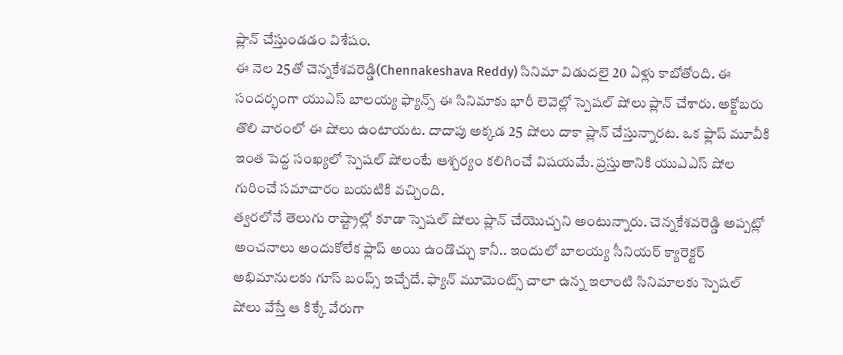ప్లాన్ చేస్తుండడం విశేషం.
ఈ నెల 25తో చెన్నకేశవరెడ్డి(Chennakeshava Reddy) సినిమా విడుదలై 20 ఏళ్లు కాబోతోంది. ఈ సందర్భంగా యుఎస్ బాలయ్య ఫ్యాన్స్ ఈ సినిమాకు భారీ లెవెల్లో స్పెషల్ షోలు ప్లాన్ చేశారు. అక్టోబరు తొలి వారంలో ఈ షోలు ఉంటాయట. దాదాపు అక్కడ 25 షోలు దాకా ప్లాన్ చేస్తున్నారట. ఒక ఫ్లాప్ మూవీకి ఇంత పెద్ద సంఖ్యలో స్పెషల్ షోలంటే ఆశ్చర్యం కలిగించే విషయమే. ప్రస్తుతానికి యుఎఎస్ షోల గురించే సమాచారం బయటికి వచ్చింది.
త్వరలోనే తెలుగు రాష్ట్రాల్లో కూడా స్పెషల్ షోలు ప్లాన్ చేయొచ్చని అంటున్నారు. చెన్నకేశవరెడ్డి అప్పట్లో అంచనాలు అందుకోలేక ఫ్లాప్ అయి ఉండొచ్చు కానీ.. ఇందులో బాలయ్య సీనియర్ క్యారెక్టర్ అభిమానులకు గూస్ బంప్స్ ఇచ్చేదే. ఫ్యాన్ మూమెంట్స్ చాలా ఉన్న ఇలాంటి సినిమాలకు స్పెషల్ షోలు వేస్తే ఆ కిక్కే వేరుగా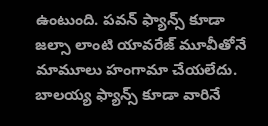ఉంటుంది. పవన్ ఫ్యాన్స్ కూడా జల్సా లాంటి యావరేజ్ మూవీతోనే మామూలు హంగామా చేయలేదు. బాలయ్య ఫ్యాన్స్ కూడా వారినే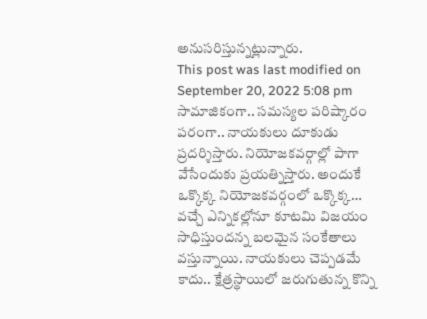అనుసరిస్తున్నట్లున్నారు.
This post was last modified on September 20, 2022 5:08 pm
సామాజికంగా.. సమస్యల పరిష్కారం పరంగా.. నాయకులు దూకుడు ప్రదర్శిస్తారు. నియోజకవర్గాల్లో పాగా వేసేందుకు ప్రయత్నిస్తారు. అందుకే ఒక్కొక్క నియోజకవర్గంలో ఒక్కొక్క…
వచ్చే ఎన్నికల్లోనూ కూటమి విజయం సాధిస్తుందన్న బలమైన సంకేతాలు వస్తున్నాయి. నాయకులు చెప్పడమే కాదు.. క్షేత్రస్థాయిలో జరుగుతున్న కొన్ని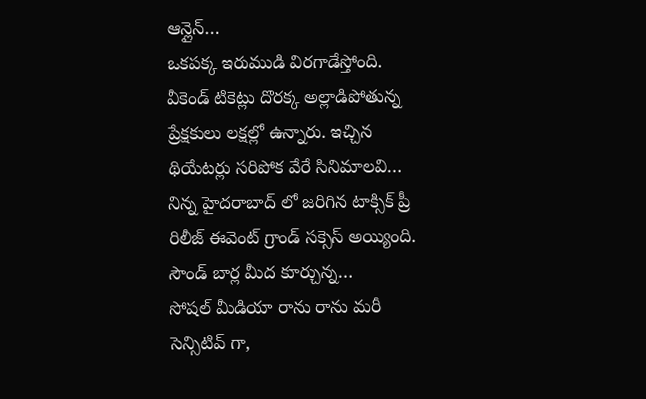ఆన్లైన్…
ఒకపక్క ఇరుముడి విరగాడేస్తోంది. వీకెండ్ టికెట్లు దొరక్క అల్లాడిపోతున్న ప్రేక్షకులు లక్షల్లో ఉన్నారు. ఇచ్చిన థియేటర్లు సరిపోక వేరే సినిమాలవి…
నిన్న హైదరాబాద్ లో జరిగిన టాక్సిక్ ప్రీ రిలీజ్ ఈవెంట్ గ్రాండ్ సక్సెస్ అయ్యింది. సౌండ్ బార్ల మీద కూర్చున్న…
సోషల్ మీడియా రాను రాను మరీ సెన్సిటివ్ గా,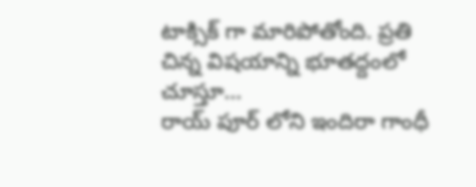టాక్సిక్ గా మారిపోతోంది. ప్రతి చిన్న విషయాన్ని భూతద్దంలో చూస్తూ…
రాయ్ పూర్ లోని ఇందిరా గాంధీ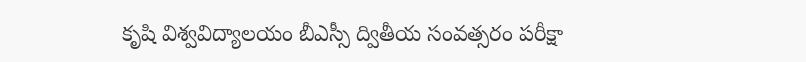కృషి విశ్వవిద్యాలయం బీఎస్సీ ద్వితీయ సంవత్సరం పరీక్షా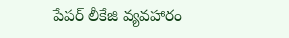పేపర్ లీకేజి వ్యవహారం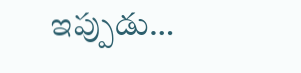ఇప్పుడు…